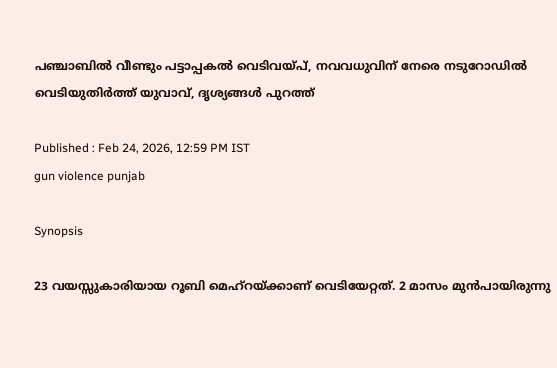പഞ്ചാബിൽ വീണ്ടും പട്ടാപ്പകൽ വെടിവയ്പ്, നവവധുവിന് നേരെ നടുറോഡിൽ വെടിയുതിർത്ത് യുവാവ്, ദൃശ്യങ്ങൾ പുറത്ത്

Published : Feb 24, 2026, 12:59 PM IST
gun violence punjab

Synopsis

23 വയസ്സുകാരിയായ റൂബി മെഹ്റയ്ക്കാണ് വെടിയേറ്റത്. 2 മാസം മുൻപായിരുന്നു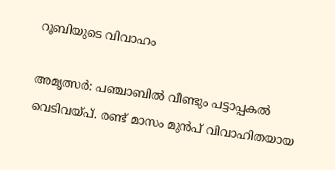റൂബിയുടെ വിവാഹം

അമൃത്സർ: പഞ്ചാബിൽ വീണ്ടും പട്ടാപ്പകൽ വെടിവയ്പ്. രണ്ട് മാസം മുൻപ് വിവാഹിതയായ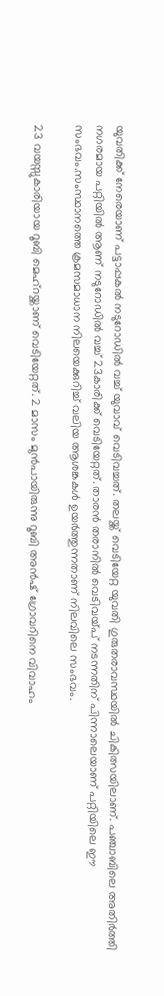യുവതിക്ക് നേരെയാണ് പട്ടാപ്പകൽ നടുറോഡിൽ വച്ച് യുവാവ് വെടിവച്ചത്. തലയ്ക്ക് വെടിയേറ്റ യുവതി ഗുരുതരാവസ്ഥയിൽ ചികിത്സയിലാണ്. പഞ്ചാബിലെ അതിർത്തി നഗരമായ പറ്റിയിൽ ആണ് നടുറോഡിൽ വച്ച് 23കാരിക്ക് വെടിയേറ്റത്. താരൻ തരാനിൽ വെടിവയ്പ് നടന്നതിന് പിന്നാലെയാണ് പറ്റിയിലെ ഈ സംഭവം.സംസ്ഥാനത്തെ ക്രമസമാധാന നിലയെക്കുറിച്ച് വലിയ ആശങ്കകൾ ഉയർത്തുന്നതാണ് നിലവിലെ സംഭവം.

23 വയസ്സുകാരിയായ റൂബി മെഹ്റയ്ക്കാണ് വെടിയേറ്റത്. 2 മാസം മുൻപായിരുന്നു റൂബി അൻഷ് ഗ്രോവറിനെ വിവാഹം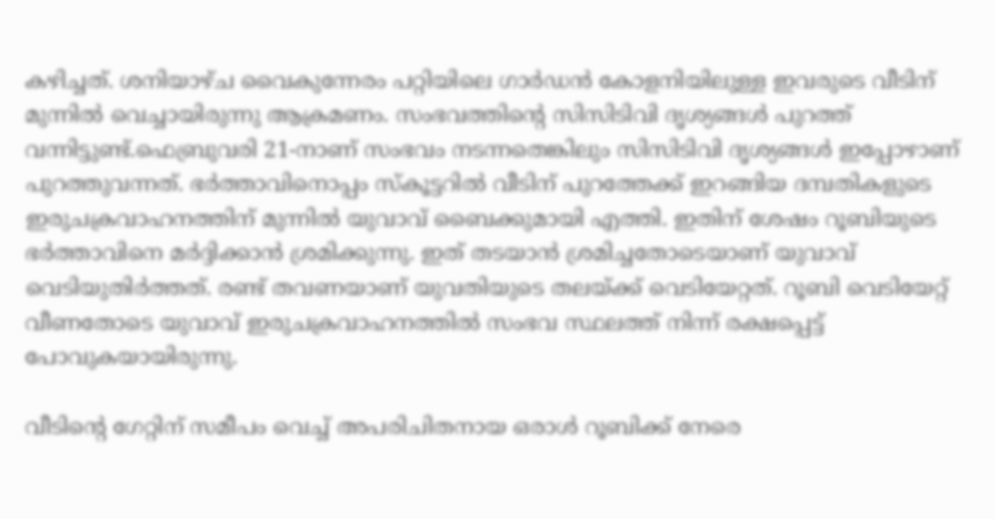കഴിച്ചത്. ശനിയാഴ്ച വൈകുന്നേരം പറ്റിയിലെ ഗാർഡൻ കോളനിയിലുള്ള ഇവരുടെ വീടിന് മുന്നിൽ വെച്ചായിരുന്നു ആക്രമണം. സംഭവത്തിന്റെ സിസിടിവി ദൃശ്യങ്ങൾ പുറത്ത് വന്നിട്ടുണ്ട്.ഫെബ്രുവരി 21-നാണ് സംഭവം നടന്നതെങ്കിലും സിസിടിവി ദൃശ്യങ്ങൾ ഇപ്പോഴാണ് പുറത്തുവന്നത്. ഭർത്താവിനൊപ്പം സ്കൂട്ടറിൽ വീടിന് പുറത്തേക്ക് ഇറങ്ങിയ ദമ്പതികളുടെ ഇരുചക്രവാഹനത്തിന് മുന്നിൽ യുവാവ് ബൈക്കുമായി എത്തി. ഇതിന് ശേഷം റൂബിയുടെ ഭർത്താവിനെ മർദ്ദിക്കാൻ ശ്രമിക്കുന്നു. ഇത് തടയാൻ ശ്രമിച്ചതോടെയാണ് യുവാവ് വെടിയുതിർത്തത്. രണ്ട് തവണയാണ് യുവതിയുടെ തലയ്ക്ക് വെടിയേറ്റത്. റൂബി വെടിയേറ്റ് വീണതോടെ യുവാവ് ഇരുചക്രവാഹനത്തിൽ സംഭവ സ്ഥലത്ത് നിന്ന് രക്ഷപ്പെട്ട് പോവുകയായിരുന്നു.

വീടിൻ്റെ ഗേറ്റിന് സമീപം വെച്ച് അപരിചിതനായ ഒരാൾ റൂബിക്ക് നേരെ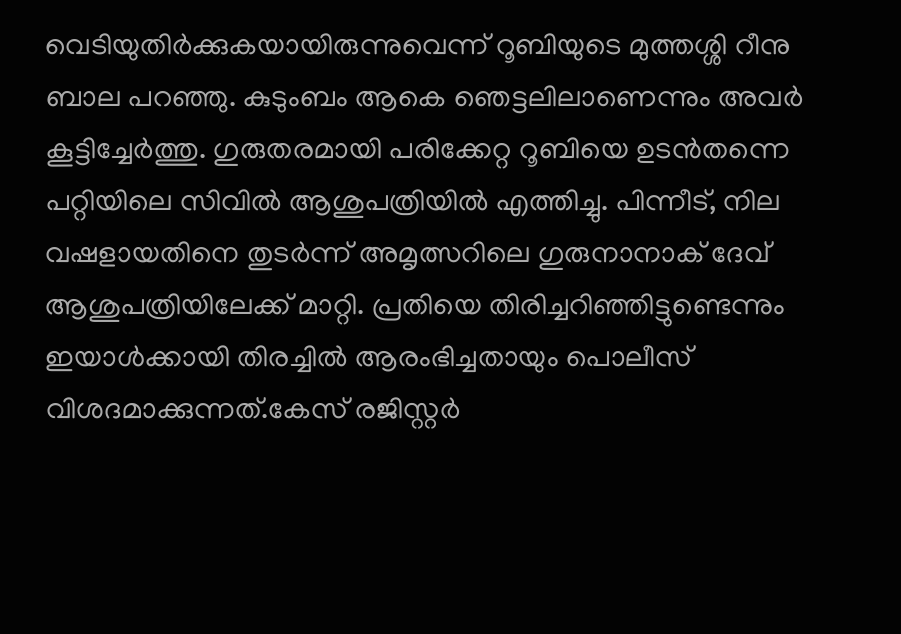വെടിയുതിർക്കുകയായിരുന്നുവെന്ന് റൂബിയുടെ മുത്തശ്ശി റീനു ബാല പറഞ്ഞു. കുടുംബം ആകെ ഞെട്ടലിലാണെന്നും അവർ കൂട്ടിച്ചേർത്തു. ഗുരുതരമായി പരിക്കേറ്റ റൂബിയെ ഉടൻതന്നെ പറ്റിയിലെ സിവിൽ ആശുപത്രിയിൽ എത്തിച്ചു. പിന്നീട്, നില വഷളായതിനെ തുടർന്ന് അമൃത്സറിലെ ഗുരുനാനാക് ദേവ് ആശുപത്രിയിലേക്ക് മാറ്റി. പ്രതിയെ തിരിച്ചറിഞ്ഞിട്ടുണ്ടെന്നും ഇയാൾക്കായി തിരച്ചിൽ ആരംഭിച്ചതായും പൊലീസ് വിശദമാക്കുന്നത്.കേസ് രജിസ്റ്റർ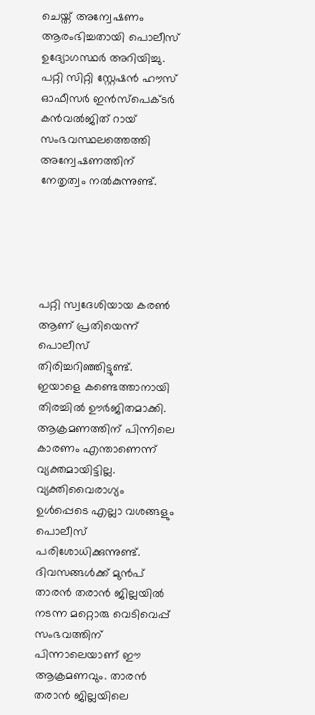ചെയ്ത് അന്വേഷണം ആരംഭിച്ചതായി പൊലീസ് ഉദ്യോഗസ്ഥർ അറിയിച്ചു. പറ്റി സിറ്റി സ്റ്റേഷൻ ഹൗസ് ഓഫീസർ ഇൻസ്പെക്ടർ കൻവൽജിത് റായ് സംഭവസ്ഥലത്തെത്തി അന്വേഷണത്തിന് നേതൃത്വം നൽകുന്നുണ്ട്.





പറ്റി സ്വദേശിയായ കരൺ ആണ് പ്രതിയെന്ന് പൊലീസ് തിരിച്ചറിഞ്ഞിട്ടുണ്ട്. ഇയാളെ കണ്ടെത്താനായി തിരച്ചിൽ ഊർജിതമാക്കി. ആക്രമണത്തിന് പിന്നിലെ കാരണം എന്താണെന്ന് വ്യക്തമായിട്ടില്ല. വ്യക്തിവൈരാഗ്യം ഉൾപ്പെടെ എല്ലാ വശങ്ങളും പൊലീസ് പരിശോധിക്കുന്നുണ്ട്. ദിവസങ്ങൾക്ക് മുൻപ് താരൻ തരാൻ ജില്ലയിൽ നടന്ന മറ്റൊരു വെടിവെപ്പ് സംഭവത്തിന് പിന്നാലെയാണ് ഈ ആക്രമണവും. താരൻ തരാൻ ജില്ലയിലെ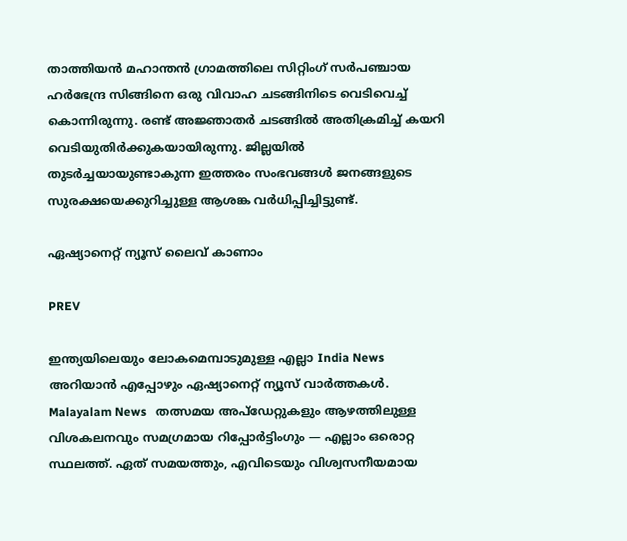താത്തിയൻ മഹാന്തൻ ഗ്രാമത്തിലെ സിറ്റിംഗ് സർപഞ്ചായ ഹർഭേന്ദ്ര സിങ്ങിനെ ഒരു വിവാഹ ചടങ്ങിനിടെ വെടിവെച്ച് കൊന്നിരുന്നു. രണ്ട് അജ്ഞാതർ ചടങ്ങിൽ അതിക്രമിച്ച് കയറി വെടിയുതിർക്കുകയായിരുന്നു. ജില്ലയിൽ തുടർച്ചയായുണ്ടാകുന്ന ഇത്തരം സംഭവങ്ങൾ ജനങ്ങളുടെ സുരക്ഷയെക്കുറിച്ചുള്ള ആശങ്ക വർധിപ്പിച്ചിട്ടുണ്ട്.

ഏഷ്യാനെറ്റ് ന്യൂസ് ലൈവ് കാണാം

PREV

ഇന്ത്യയിലെയും ലോകമെമ്പാടുമുള്ള എല്ലാ India News അറിയാൻ എപ്പോഴും ഏഷ്യാനെറ്റ് ന്യൂസ് വാർത്തകൾ. Malayalam News   തത്സമയ അപ്‌ഡേറ്റുകളും ആഴത്തിലുള്ള വിശകലനവും സമഗ്രമായ റിപ്പോർട്ടിംഗും — എല്ലാം ഒരൊറ്റ സ്ഥലത്ത്. ഏത് സമയത്തും, എവിടെയും വിശ്വസനീയമായ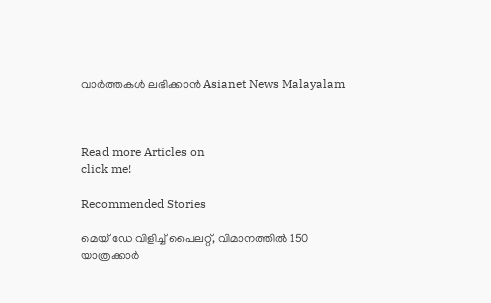വാർത്തകൾ ലഭിക്കാൻ Asianet News Malayalam



Read more Articles on
click me!

Recommended Stories

മെയ് ഡേ വിളിച്ച് പൈലറ്റ്, വിമാനത്തിൽ 150 യാത്രക്കാർ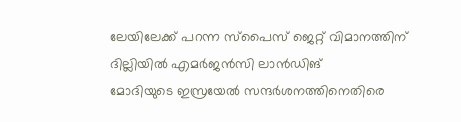ലേയിലേക്ക് പറന്ന സ്പൈസ് ജെറ്റ് വിമാനത്തിന് ദില്ലിയിൽ എമര്‍ജന്‍സി ലാന്‍ഡിങ്
മോദിയുടെ ഇസ്രയേല്‍ സന്ദര്‍ശനത്തിനെതിരെ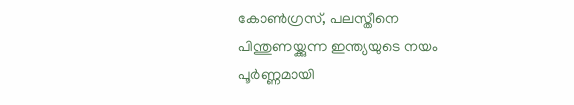കോൺഗ്രസ്, പലസ്തീനെ പിന്തുണയ്ക്കുന്ന ഇന്ത്യയുടെ നയം പൂർണ്ണമായി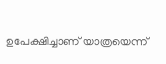ഉപേക്ഷിച്ചാണ് യാത്രയെന്ന്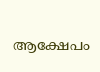ആക്ഷേപം